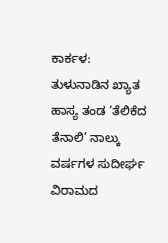ಕಾರ್ಕಳ: ತುಳುನಾಡಿನ ಖ್ಯಾತ ಹಾಸ್ಯ ತಂಡ ‘ತೆಲಿಕೆದ ತೆನಾಲಿ’ ನಾಲ್ಕು ವರ್ಷಗಳ ಸುದೀರ್ಘ ವಿರಾಮದ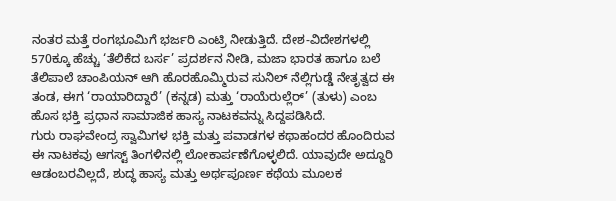ನಂತರ ಮತ್ತೆ ರಂಗಭೂಮಿಗೆ ಭರ್ಜರಿ ಎಂಟ್ರಿ ನೀಡುತ್ತಿದೆ. ದೇಶ-ವಿದೇಶಗಳಲ್ಲಿ 570ಕ್ಕೂ ಹೆಚ್ಚು ‘ತೆಲಿಕೆದ ಬರ್ಸ’ ಪ್ರದರ್ಶನ ನೀಡಿ, ಮಜಾ ಭಾರತ ಹಾಗೂ ಬಲೆ ತೆಲಿಪಾಲೆ ಚಾಂಪಿಯನ್ ಆಗಿ ಹೊರಹೊಮ್ಮಿರುವ ಸುನಿಲ್ ನೆಲ್ಲಿಗುಡ್ಡೆ ನೇತೃತ್ವದ ಈ ತಂಡ, ಈಗ ‘ರಾಯಾರಿದ್ದಾರೆ’ (ಕನ್ನಡ) ಮತ್ತು ‘ರಾಯೆರುಲ್ಲೆರ್’ (ತುಳು) ಎಂಬ ಹೊಸ ಭಕ್ತಿ ಪ್ರಧಾನ ಸಾಮಾಜಿಕ ಹಾಸ್ಯ ನಾಟಕವನ್ನು ಸಿದ್ದಪಡಿಸಿದೆ.
ಗುರು ರಾಘವೇಂದ್ರ ಸ್ವಾಮಿಗಳ ಭಕ್ತಿ ಮತ್ತು ಪವಾಡಗಳ ಕಥಾಹಂದರ ಹೊಂದಿರುವ ಈ ನಾಟಕವು ಆಗಸ್ಟ್ ತಿಂಗಳಿನಲ್ಲಿ ಲೋಕಾರ್ಪಣೆಗೊಳ್ಳಲಿದೆ. ಯಾವುದೇ ಅದ್ದೂರಿ ಆಡಂಬರವಿಲ್ಲದೆ, ಶುದ್ಧ ಹಾಸ್ಯ ಮತ್ತು ಅರ್ಥಪೂರ್ಣ ಕಥೆಯ ಮೂಲಕ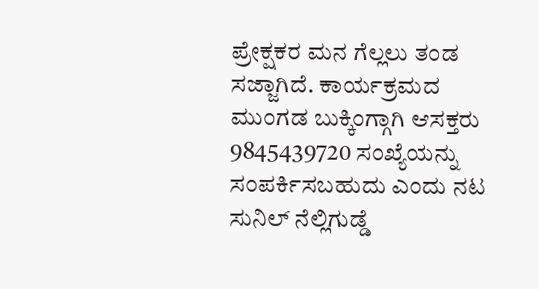ಪ್ರೇಕ್ಷಕರ ಮನ ಗೆಲ್ಲಲು ತಂಡ ಸಜ್ಜಾಗಿದೆ. ಕಾರ್ಯಕ್ರಮದ ಮುಂಗಡ ಬುಕ್ಕಿಂಗ್ಗಾಗಿ ಆಸಕ್ತರು 9845439720 ಸಂಖ್ಯೆಯನ್ನು ಸಂಪರ್ಕಿಸಬಹುದು ಎಂದು ನಟ ಸುನಿಲ್ ನೆಲ್ಲಿಗುಡ್ಡೆ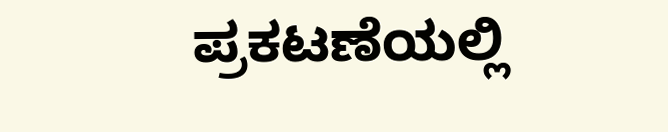ಪ್ರಕಟಣೆಯಲ್ಲಿ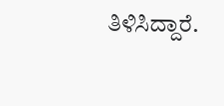ತಿಳಿಸಿದ್ದಾರೆ.